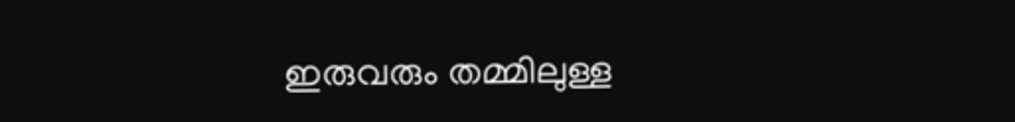ഇരുവരും തമ്മിലുള്ള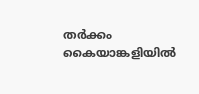തർക്കം കൈയാങ്കളിയിൽ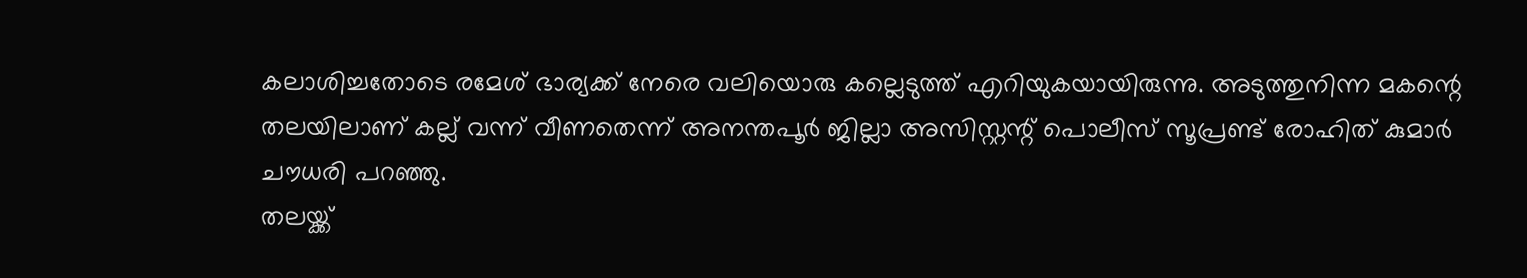കലാശിച്ചതോടെ രമേശ് ഭാര്യക്ക് നേരെ വലിയൊരു കല്ലെടുത്ത് എറിയുകയായിരുന്നു. അടുത്തുനിന്ന മകന്റെ തലയിലാണ് കല്ല് വന്ന് വീണതെന്ന് അനന്തപൂർ ജില്ലാ അസിസ്റ്റന്റ് പൊലീസ് സൂപ്രണ്ട് രോഹിത് കുമാർ ചൗധരി പറഞ്ഞു.
തലയ്ക്ക്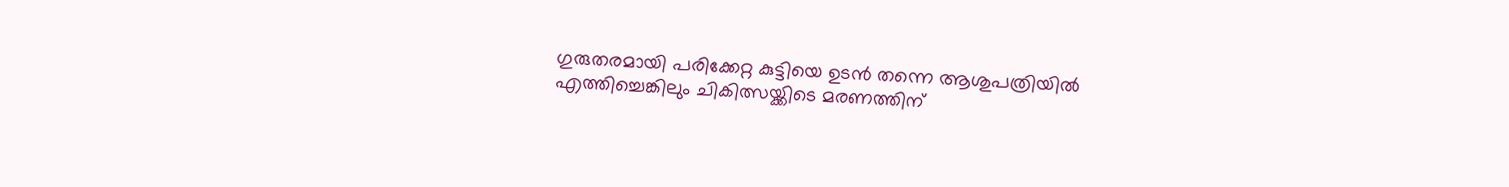ഗുരുതരമായി പരിക്കേറ്റ കുട്ടിയെ ഉടൻ തന്നെ ആശുപത്രിയിൽ എത്തിച്ചെങ്കിലും ചികിത്സയ്ക്കിടെ മരണത്തിന്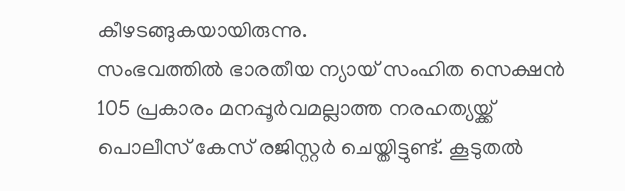കീഴടങ്ങുകയായിരുന്നു.
സംഭവത്തിൽ ഭാരതീയ ന്യായ് സംഹിത സെക്ഷൻ 105 പ്രകാരം മനപ്പൂർവമല്ലാത്ത നരഹത്യയ്ക്ക് പൊലീസ് കേസ് രജിസ്റ്റർ ചെയ്തിട്ടുണ്ട്. കൂടുതൽ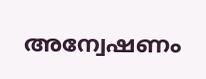അന്വേഷണം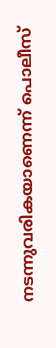നടന്നുവരികയാണെന്ന് പൊലീസ്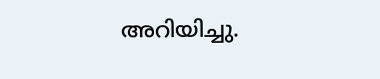അറിയിച്ചു.